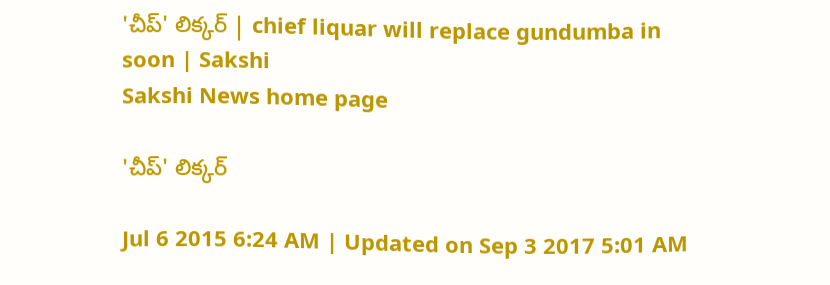'చీప్' లిక్కర్ | chief liquar will replace gundumba in soon | Sakshi
Sakshi News home page

'చీప్' లిక్కర్

Jul 6 2015 6:24 AM | Updated on Sep 3 2017 5:01 AM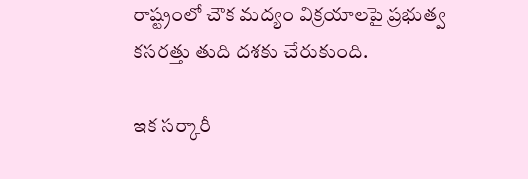రాష్ట్రంలో చౌక మద్యం విక్రయాలపై ప్రభుత్వ కసరత్తు తుది దశకు చేరుకుంది.

ఇక సర్కారీ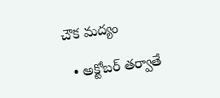చౌక మద్యం

  • అక్టోబర్ తర్వాతే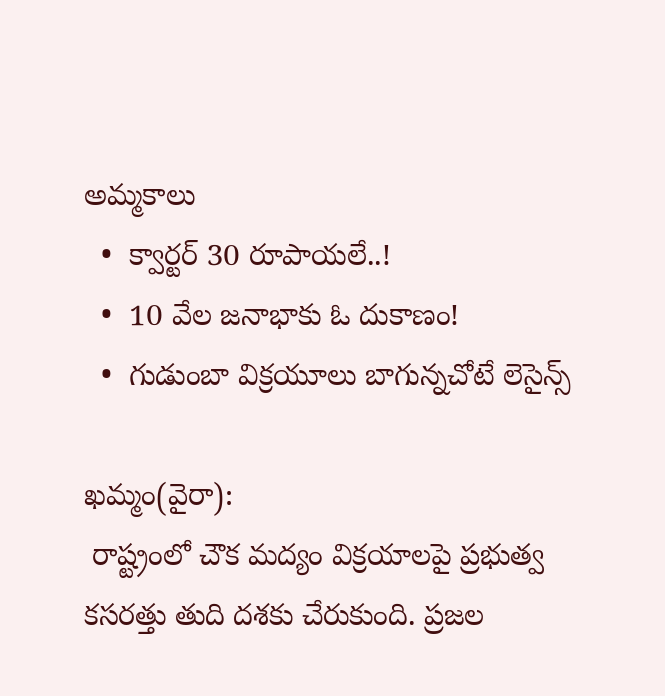అమ్మకాలు
  •  క్వార్టర్ 30 రూపాయలే..!
  •  10 వేల జనాభాకు ఓ దుకాణం!
  •  గుడుంబా విక్రయూలు బాగున్నచోటే లెసైన్స్

ఖమ్మం(వైరా):
 రాష్ట్రంలో చౌక మద్యం విక్రయాలపై ప్రభుత్వ కసరత్తు తుది దశకు చేరుకుంది. ప్రజల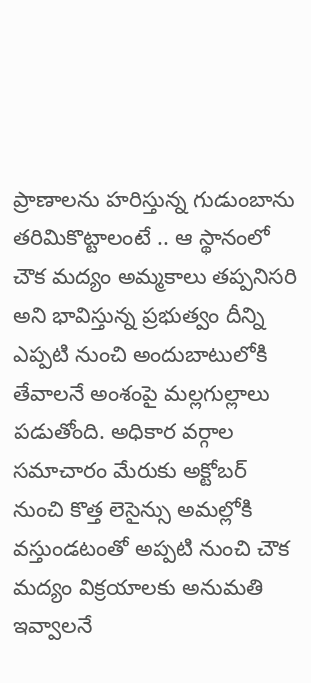ప్రాణాలను హరిస్తున్న గుడుంబాను తరిమికొట్టాలంటే .. ఆ స్థానంలో చౌక మద్యం అమ్మకాలు తప్పనిసరి అని భావిస్తున్న ప్రభుత్వం దీన్ని ఎప్పటి నుంచి అందుబాటులోకి తేవాలనే అంశంపై మల్లగుల్లాలు పడుతోంది. అధికార వర్గాల సమాచారం మేరుకు అక్టోబర్ నుంచి కొత్త లెసైన్సు అమల్లోకి వస్తుండటంతో అప్పటి నుంచి చౌక మద్యం విక్రయాలకు అనుమతి ఇవ్వాలనే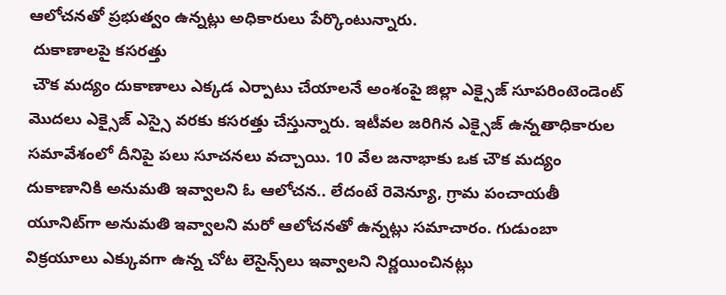ఆలోచనతో ప్రభుత్వం ఉన్నట్లు అధికారులు పేర్కొంటున్నారు.
 దుకాణాలపై కసరత్తు
 చౌక మద్యం దుకాణాలు ఎక్కడ ఎర్పాటు చేయాలనే అంశంపై జిల్లా ఎక్సైజ్ సూపరింటెండెంట్ మొదలు ఎక్సైజ్ ఎస్సై వరకు కసరత్తు చేస్తున్నారు. ఇటీవల జరిగిన ఎక్సైజ్ ఉన్నతాధికారుల సమావేశంలో దీనిపై పలు సూచనలు వచ్చాయి. 10 వేల జనాభాకు ఒక చౌక మద్యం దుకాణానికి అనుమతి ఇవ్వాలని ఓ ఆలోచన.. లేదంటే రెవెన్యూ, గ్రామ పంచాయతీ యూనిట్‌గా అనుమతి ఇవ్వాలని మరో ఆలోచనతో ఉన్నట్లు సమాచారం. గుడుంబా విక్రయూలు ఎక్కువగా ఉన్న చోట లెసైన్స్‌లు ఇవ్వాలని నిర్ణయించినట్లు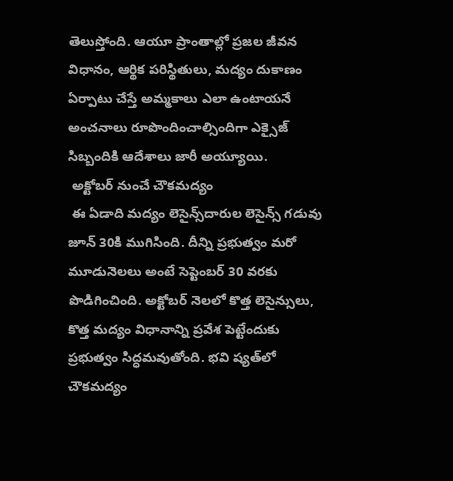తెలుస్తోంది. ఆయూ ప్రాంతాల్లో ప్రజల జీవన విధానం, ఆర్థిక పరిస్థితులు, మద్యం దుకాణం ఏర్పాటు చేస్తే అమ్మకాలు ఎలా ఉంటాయనే అంచనాలు రూపొందించాల్సిందిగా ఎక్సైజ్ సిబ్బందికి ఆదేశాలు జారీ అయ్యూయి.
 అక్టోబర్ నుంచే చౌకమద్యం
 ఈ ఏడాది మద్యం లెసైన్స్‌దారుల లెసైన్స్ గడువు జూన్ 30కి ముగిసింది. దీన్ని ప్రభుత్వం మరో మూడునెలలు అంటే సెప్టెంబర్ 30 వరకు పొడిగించింది. అక్టోబర్ నెలలో కొత్త లెసైన్సులు, కొత్త మద్యం విధానాన్ని ప్రవేశ పెట్టేందుకు ప్రభుత్వం సిద్ధమవుతోంది. భవి ష్యత్‌లో చౌకమద్యం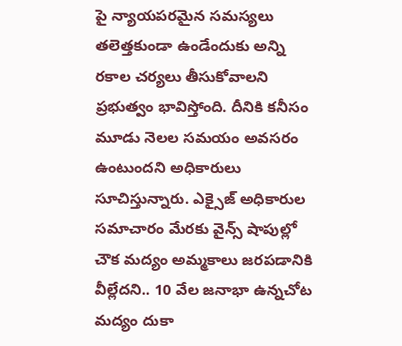పై న్యాయపరమైన సమస్యలు తలెత్తకుండా ఉండేందుకు అన్ని రకాల చర్యలు తీసుకోవాలని ప్రభుత్వం భావిస్తోంది. దీనికి కనీసం మూడు నెలల సమయం అవసరం ఉంటుందని అధికారులు సూచిస్తున్నారు. ఎక్సైజ్ అధికారుల సమాచారం మేరకు వైన్స్ షాపుల్లో చౌక మద్యం అమ్మకాలు జరపడానికి వీల్లేదని.. 10 వేల జనాభా ఉన్నచోట మద్యం దుకా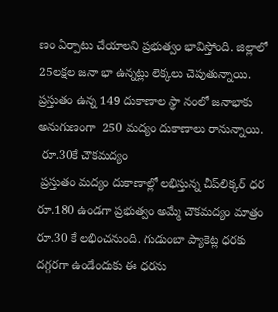ణం ఏర్పాటు చేయాలని ప్రభుత్వం భావిస్తోంది. జిల్లాలో 25లక్షల జనా భా ఉన్నట్లు లెక్కలు చెపుతున్నాయి. ప్రస్తుతం ఉన్న 149 దుకాణాల స్థా నంలో జనాభాకు అనుగుణంగా  250 మద్యం దుకాణాలు రానున్నాయి.
 రూ.30కే చౌకమద్యం
 ప్రస్తుతం మద్యం దుకాణాల్లో లభిస్తున్న చీప్‌లిక్కర్ ధర రూ.180 ఉండగా ప్రభుత్వం అమ్మే చౌకమద్యం మాత్రం రూ.30 కే లభించనుంది. గుడుంబా ప్యాకెట్ల ధరకు దగ్గరగా ఉండేందుకు ఈ ధరను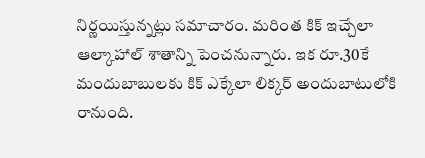నిర్ణయిస్తున్నట్లు సమాచారం. మరింత కిక్ ఇచ్చేలా ఆల్కాహాల్ శాతాన్ని పెంచనున్నారు. ఇక రూ.30కే మందుబాబులకు కిక్ ఎక్కేలా లిక్కర్ అందుబాటులోకి రానుంది.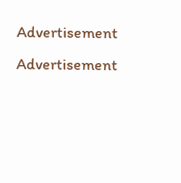Advertisement
Advertisement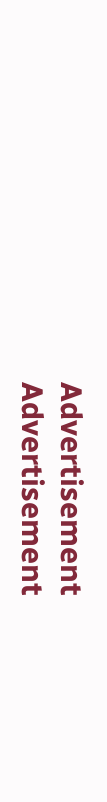Advertisement
Advertisement